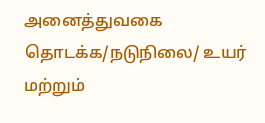அனைத்துவகை தொடக்க/நடுநிலை/ உயர் மற்றும்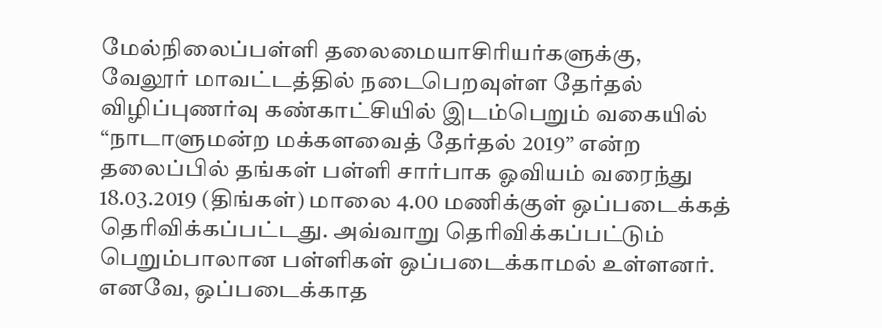மேல்நிலைப்பள்ளி தலைமையாசிரியர்களுக்கு,
வேலூர் மாவட்டத்தில் நடைபெறவுள்ள தேர்தல் விழிப்புணர்வு கண்காட்சியில் இடம்பெறும் வகையில் “நாடாளுமன்ற மக்களவைத் தேர்தல் 2019” என்ற தலைப்பில் தங்கள் பள்ளி சார்பாக ஓவியம் வரைந்து 18.03.2019 (திங்கள்) மாலை 4.00 மணிக்குள் ஒப்படைக்கத் தெரிவிக்கப்பட்டது. அவ்வாறு தெரிவிக்கப்பட்டும் பெறும்பாலான பள்ளிகள் ஒப்படைக்காமல் உள்ளனர். எனவே, ஒப்படைக்காத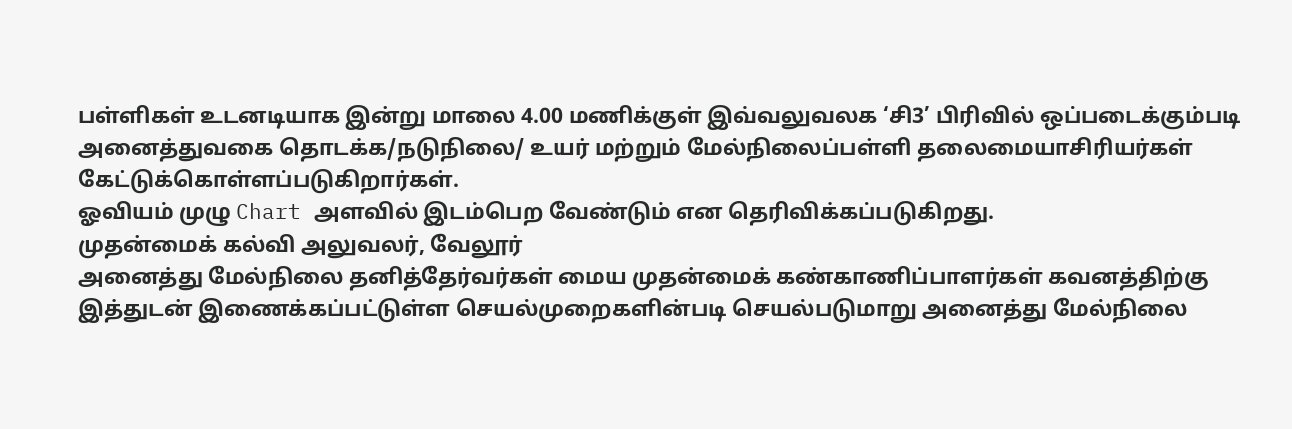பள்ளிகள் உடனடியாக இன்று மாலை 4.00 மணிக்குள் இவ்வலுவலக ‘சி3’ பிரிவில் ஒப்படைக்கும்படி அனைத்துவகை தொடக்க/நடுநிலை/ உயர் மற்றும் மேல்நிலைப்பள்ளி தலைமையாசிரியர்கள் கேட்டுக்கொள்ளப்படுகிறார்கள்.
ஓவியம் முழு Chart அளவில் இடம்பெற வேண்டும் என தெரிவிக்கப்படுகிறது.
முதன்மைக் கல்வி அலுவலர், வேலூர்
அனைத்து மேல்நிலை தனித்தேர்வர்கள் மைய முதன்மைக் கண்காணிப்பாளர்கள் கவனத்திற்கு
இத்துடன் இணைக்கப்பட்டுள்ள செயல்முறைகளின்படி செயல்படுமாறு அனைத்து மேல்நிலை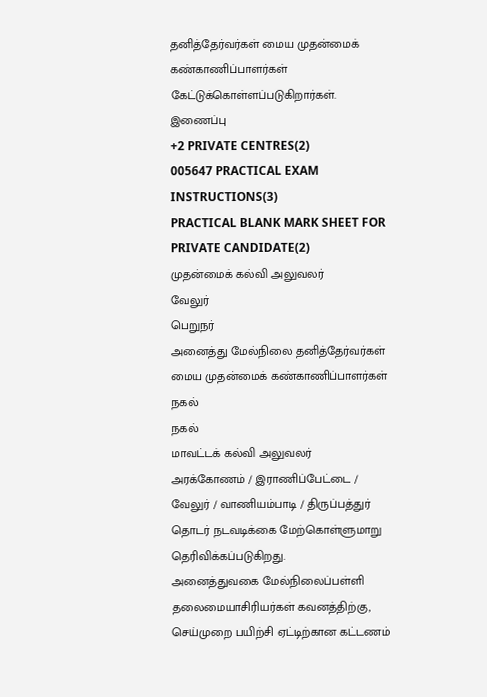தனித்தேர்வர்கள் மைய முதன்மைக் கண்காணிப்பாளர்கள் கேட்டுக்கொள்ளப்படுகிறார்கள்.
இணைப்பு
+2 PRIVATE CENTRES(2)
005647 PRACTICAL EXAM INSTRUCTIONS(3)
PRACTICAL BLANK MARK SHEET FOR PRIVATE CANDIDATE(2)
முதன்மைக் கல்வி அலுவலர்
வேலுர்
பெறுநர்
அனைத்து மேல்நிலை தனித்தேர்வர்கள் மைய முதன்மைக் கண்காணிப்பாளர்கள்
நகல்
நகல்
மாவட்டக் கல்வி அலுவலர்
அரக்கோணம் / இராணிப்பேட்டை / வேலுர் / வாணியம்பாடி / திருப்பத்துர் தொடர் நடவடிக்கை மேற்கொள்ளுமாறு தெரிவிக்கப்படுகிறது.
அனைத்துவகை மேல்நிலைப்பள்ளி தலைமையாசிரியர்கள் கவனத்திற்கு,
செய்முறை பயிற்சி ஏட்டிற்கான கட்டணம்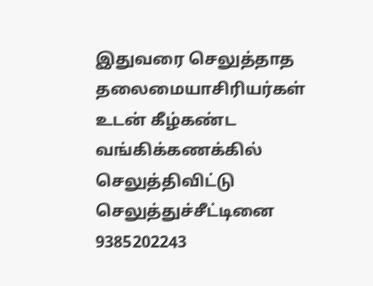இதுவரை செலுத்தாத தலைமையாசிரியர்கள் உடன் கீழ்கண்ட வங்கிக்கணக்கில் செலுத்திவிட்டு செலுத்துச்சீட்டினை 9385202243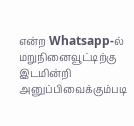என்ற Whatsapp-ல் மறுநினைவூட்டிற்கு இடமின்றி அனுப்பிவைக்கும்படி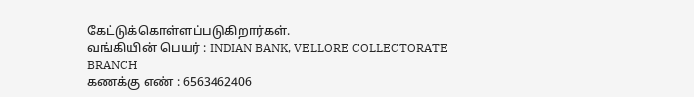கேட்டுக்கொள்ளப்படுகிறார்கள்.
வங்கியின் பெயர் : INDIAN BANK, VELLORE COLLECTORATE BRANCH
கணக்கு எண் : 6563462406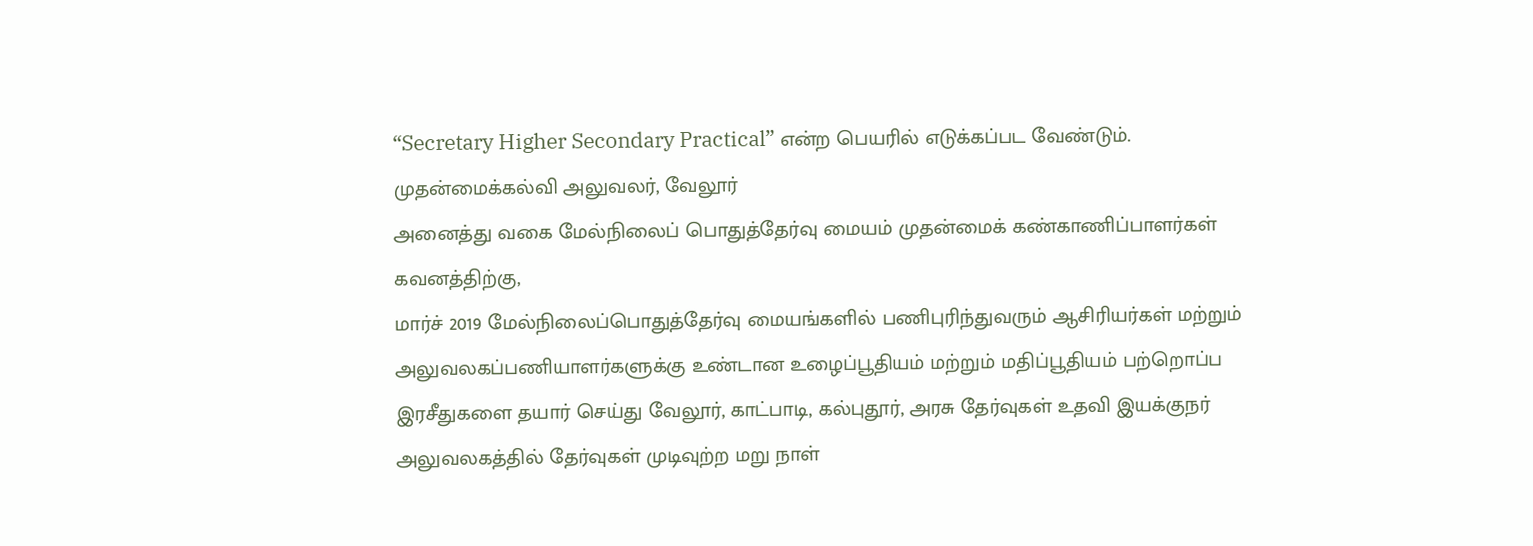“Secretary Higher Secondary Practical” என்ற பெயரில் எடுக்கப்பட வேண்டும்.
முதன்மைக்கல்வி அலுவலர், வேலூர்
அனைத்து வகை மேல்நிலைப் பொதுத்தேர்வு மையம் முதன்மைக் கண்காணிப்பாளர்கள் கவனத்திற்கு,
மார்ச் 2019 மேல்நிலைப்பொதுத்தேர்வு மையங்களில் பணிபுரிந்துவரும் ஆசிரியர்கள் மற்றும் அலுவலகப்பணியாளர்களுக்கு உண்டான உழைப்பூதியம் மற்றும் மதிப்பூதியம் பற்றொப்ப இரசீதுகளை தயார் செய்து வேலூர், காட்பாடி, கல்புதூர், அரசு தேர்வுகள் உதவி இயக்குநர் அலுவலகத்தில் தேர்வுகள் முடிவுற்ற மறு நாள்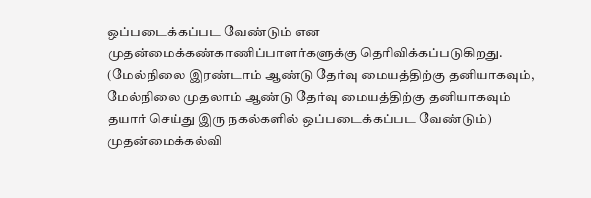ஒப்படைக்கப்பட வேண்டும் என முதன்மைக்கண்காணிப்பாளர்களுக்கு தெரிவிக்கப்படுகிறது.
(மேல்நிலை இரண்டாம் ஆண்டு தேர்வு மையத்திற்கு தனியாகவும், மேல்நிலை முதலாம் ஆண்டு தேர்வு மையத்திற்கு தனியாகவும் தயார் செய்து இரு நகல்களில் ஒப்படைக்கப்பட வேண்டும்)
முதன்மைக்கல்வி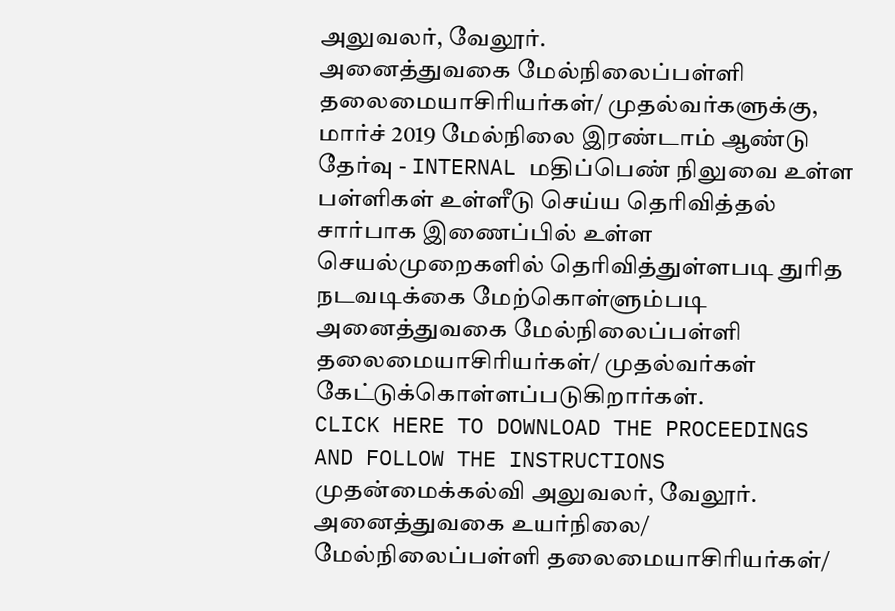அலுவலர், வேலூர்.
அனைத்துவகை மேல்நிலைப்பள்ளி தலைமையாசிரியர்கள்/ முதல்வர்களுக்கு,
மார்ச் 2019 மேல்நிலை இரண்டாம் ஆண்டு தேர்வு - INTERNAL மதிப்பெண் நிலுவை உள்ள பள்ளிகள் உள்ளீடு செய்ய தெரிவித்தல் சார்பாக இணைப்பில் உள்ள செயல்முறைகளில் தெரிவித்துள்ளபடி துரித நடவடிக்கை மேற்கொள்ளும்படி அனைத்துவகை மேல்நிலைப்பள்ளி தலைமையாசிரியர்கள்/ முதல்வர்கள் கேட்டுக்கொள்ளப்படுகிறார்கள்.
CLICK HERE TO DOWNLOAD THE PROCEEDINGS AND FOLLOW THE INSTRUCTIONS
முதன்மைக்கல்வி அலுவலர், வேலூர்.
அனைத்துவகை உயர்நிலை/ மேல்நிலைப்பள்ளி தலைமையாசிரியர்கள்/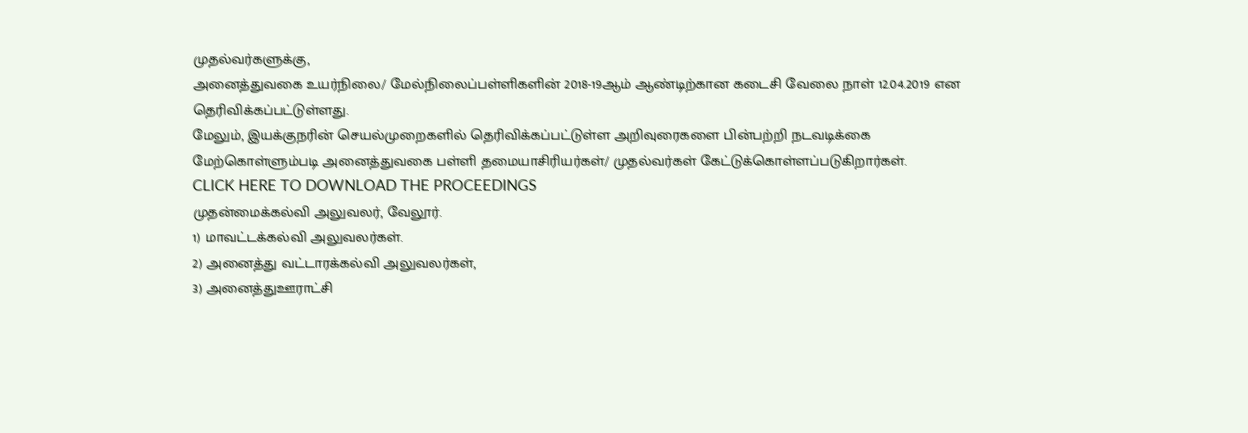முதல்வர்களுக்கு,
அனைத்துவகை உயர்நிலை/ மேல்நிலைப்பள்ளிகளின் 2018-19ஆம் ஆண்டிற்கான கடைசி வேலை நாள் 12.04.2019 என தெரிவிக்கப்பட்டுள்ளது.
மேலும், இயக்குநரின் செயல்முறைகளில் தெரிவிக்கப்பட்டுள்ள அறிவுரைகளை பின்பற்றி நடவடிக்கை மேற்கொள்ளும்படி அனைத்துவகை பள்ளி தமையாசிரியர்கள்/ முதல்வர்கள் கேட்டுக்கொள்ளப்படுகிறார்கள்.
CLICK HERE TO DOWNLOAD THE PROCEEDINGS
முதன்மைக்கல்வி அலுவலர், வேலூர்.
1) மாவட்டக்கல்வி அலுவலர்கள்.
2) அனைத்து வட்டாரக்கல்வி அலுவலர்கள்,
3) அனைத்துஊராட்சி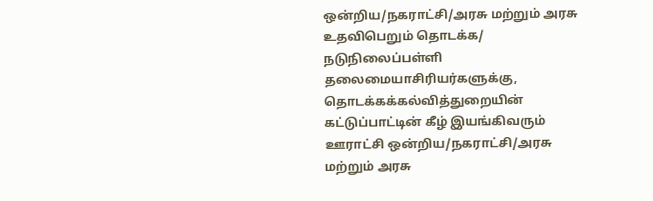ஒன்றிய/நகராட்சி/அரசு மற்றும் அரசு உதவிபெறும் தொடக்க/ நடுநிலைப்பள்ளி தலைமையாசிரியர்களுக்கு,
தொடக்கக்கல்வித்துறையின் கட்டுப்பாட்டின் கீழ் இயங்கிவரும் ஊராட்சி ஒன்றிய/நகராட்சி/அரசு மற்றும் அரசு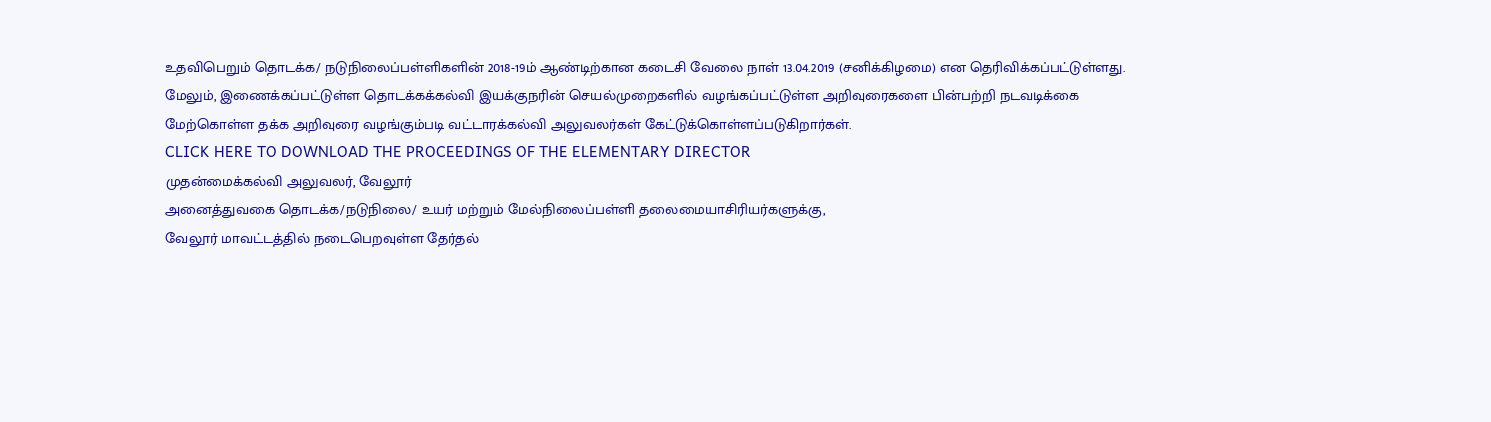உதவிபெறும் தொடக்க/ நடுநிலைப்பள்ளிகளின் 2018-19ம் ஆண்டிற்கான கடைசி வேலை நாள் 13.04.2019 (சனிக்கிழமை) என தெரிவிக்கப்பட்டுள்ளது.
மேலும், இணைக்கப்பட்டுள்ள தொடக்கக்கல்வி இயக்குநரின் செயல்முறைகளில் வழங்கப்பட்டுள்ள அறிவுரைகளை பின்பற்றி நடவடிக்கை மேற்கொள்ள தக்க அறிவுரை வழங்கும்படி வட்டாரக்கல்வி அலுவலர்கள் கேட்டுக்கொள்ளப்படுகிறார்கள்.
CLICK HERE TO DOWNLOAD THE PROCEEDINGS OF THE ELEMENTARY DIRECTOR
முதன்மைக்கல்வி அலுவலர், வேலூர்
அனைத்துவகை தொடக்க/நடுநிலை/ உயர் மற்றும் மேல்நிலைப்பள்ளி தலைமையாசிரியர்களுக்கு,
வேலூர் மாவட்டத்தில் நடைபெறவுள்ள தேர்தல்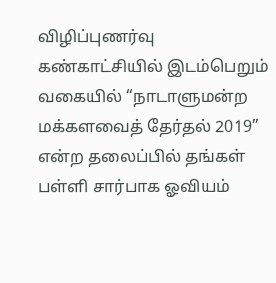விழிப்புணர்வு கண்காட்சியில் இடம்பெறும் வகையில் “நாடாளுமன்ற மக்களவைத் தேர்தல் 2019” என்ற தலைப்பில் தங்கள் பள்ளி சார்பாக ஓவியம்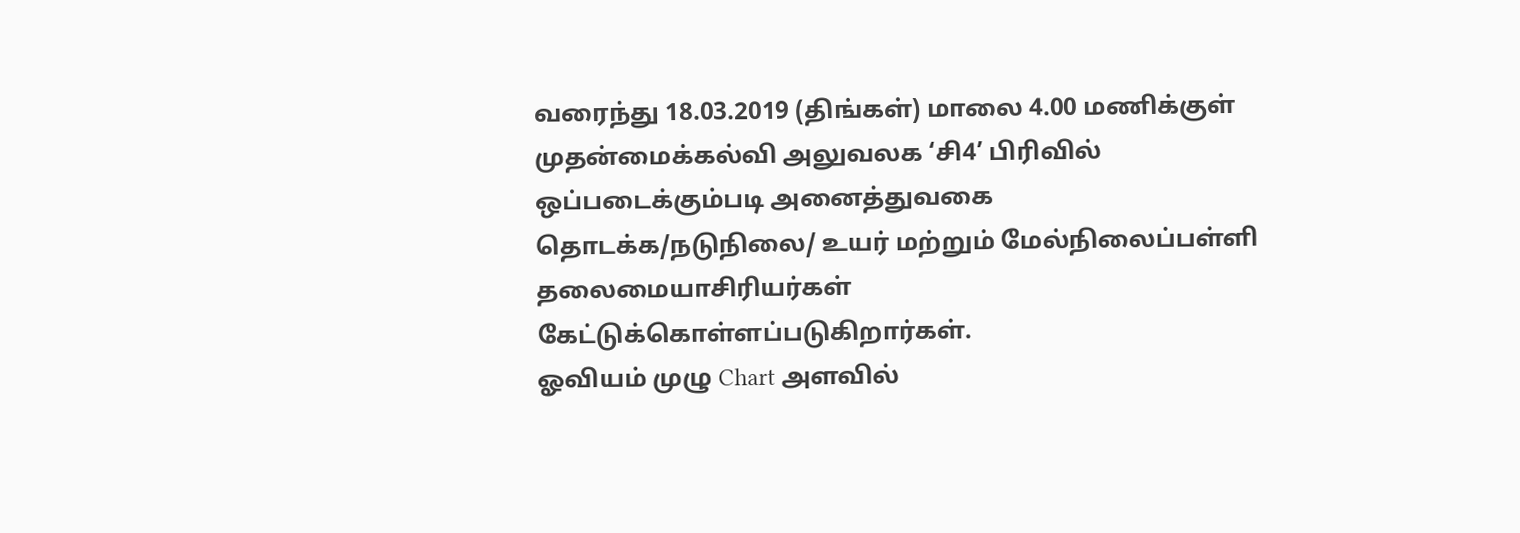வரைந்து 18.03.2019 (திங்கள்) மாலை 4.00 மணிக்குள் முதன்மைக்கல்வி அலுவலக ‘சி4’ பிரிவில் ஒப்படைக்கும்படி அனைத்துவகை தொடக்க/நடுநிலை/ உயர் மற்றும் மேல்நிலைப்பள்ளி தலைமையாசிரியர்கள் கேட்டுக்கொள்ளப்படுகிறார்கள்.
ஓவியம் முழு Chart அளவில்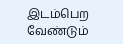இடம்பெற வேண்டும்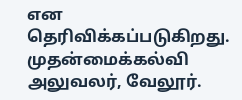என தெரிவிக்கப்படுகிறது.
முதன்மைக்கல்வி அலுவலர், வேலூர்.